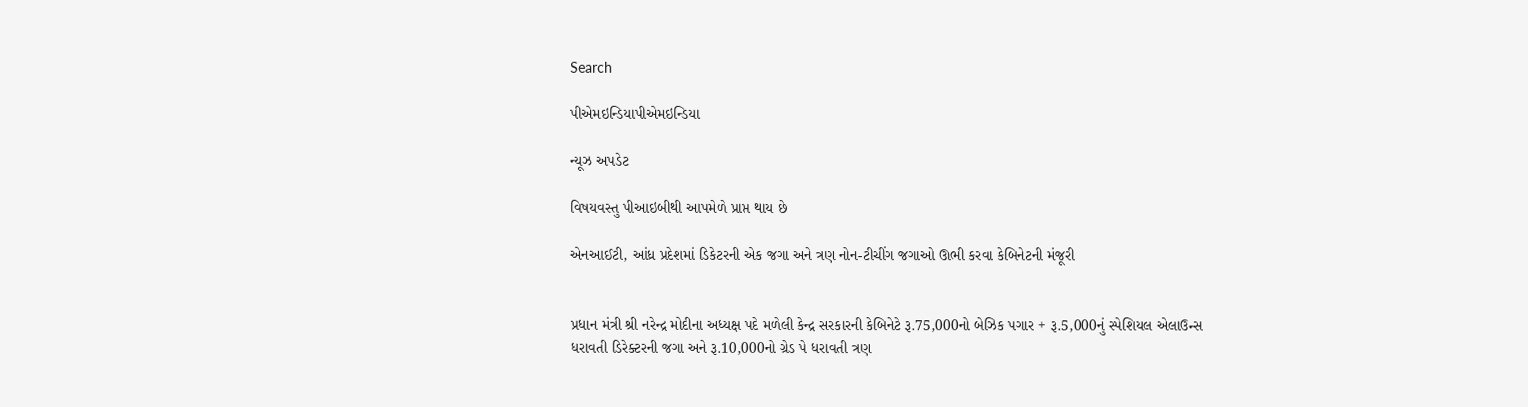Search

પીએમઇન્ડિયાપીએમઇન્ડિયા

ન્યૂઝ અપડેટ

વિષયવસ્તુ પીઆઇબીથી આપમેળે પ્રાપ્ત થાય છે

એનઆઈટી, આંધ્ર પ્રદેશમાં ડિકેટરની એક જગા અને ત્રણ નોન-ટીચીંગ જગાઓ ઊભી કરવા કેબિનેટની મંજૂરી


પ્રધાન મંત્રી શ્રી નરેન્દ્ર મોદીના અધ્યક્ષ પદે મળેલી કેન્દ્ર સરકારની કેબિનેટે રૂ.75,000નો બેઝિક પગાર + રૂ.5,000નું સ્પેશિયલ એલાઉન્સ ધરાવતી ડિરેક્ટરની જગા અને રૂ.10,000નો ગ્રેડ પે ધરાવતી ત્રણ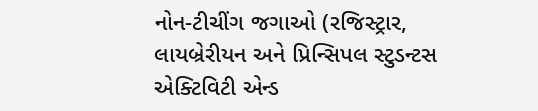નોન-ટીચીંગ જગાઓ (રજિસ્ટ્રાર, લાયબ્રેરીયન અને પ્રિન્સિપલ સ્ટુડન્ટસ એક્ટિવિટી એન્ડ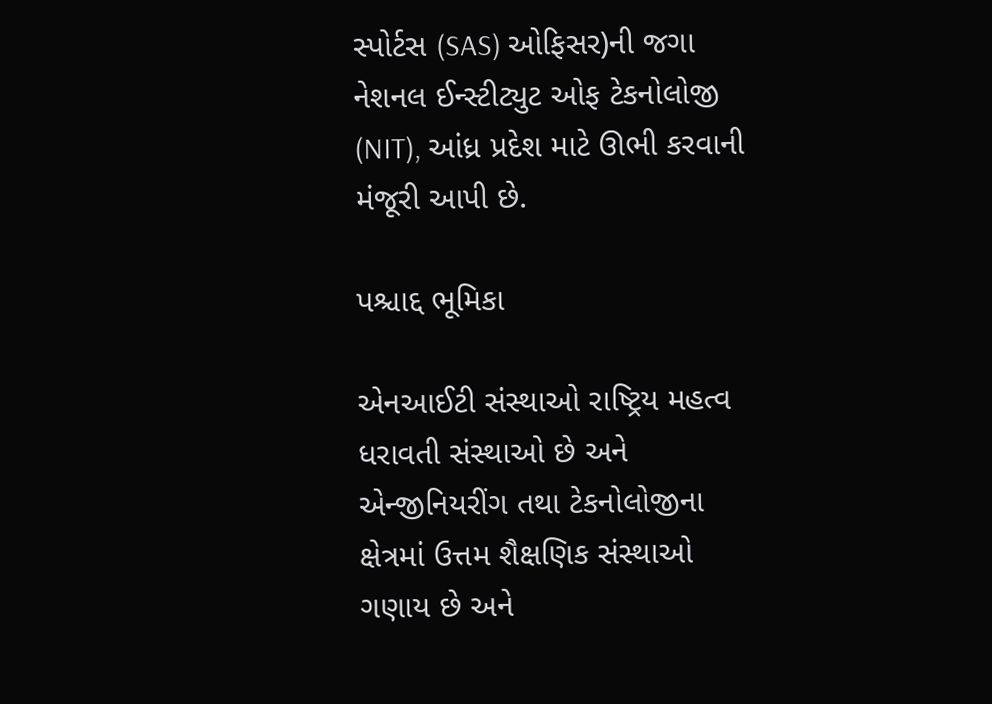સ્પોર્ટસ (SAS) ઓફિસર)ની જગા નેશનલ ઈન્સ્ટીટ્યુટ ઓફ ટેકનોલોજી (NIT), આંધ્ર પ્રદેશ માટે ઊભી કરવાની મંજૂરી આપી છે.

પશ્ચાદ્દ ભૂમિકા

એનઆઈટી સંસ્થાઓ રાષ્ટ્રિય મહત્વ ધરાવતી સંસ્થાઓ છે અને એન્જીનિયરીંગ તથા ટેકનોલોજીના ક્ષેત્રમાં ઉત્તમ શૈક્ષણિક સંસ્થાઓ ગણાય છે અને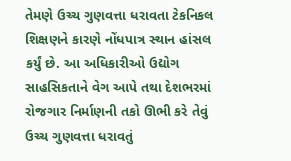તેમણે ઉચ્ચ ગુણવત્તા ધરાવતા ટેકનિકલ શિક્ષણને કારણે નોંધપાત્ર સ્થાન હાંસલ કર્યું છે. આ અધિકારીઓ ઉદ્યોગ સાહસિકતાને વેગ આપે તથા દેશભરમાં રોજગાર નિર્માણની તકો ઊભી કરે તેવું ઉચ્ચ ગુણવત્તા ધરાવતું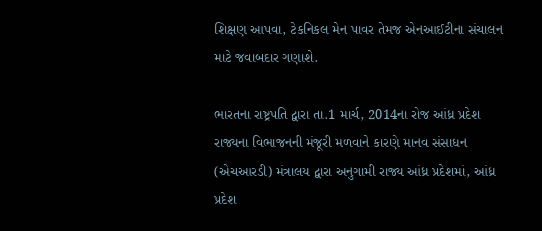શિક્ષણ આપવા, ટેકનિકલ મેન પાવર તેમજ એનઆઈટીના સંચાલન માટે જવાબદાર ગણાશે.

ભારતના રાષ્ટ્રપતિ દ્વારા તા.1 માર્ચ, 2014ના રોજ આંધ્ર પ્રદેશ રાજ્યના વિભાજનની મંજૂરી મળવાને કારણે માનવ સંસાધન (એચઆરડી) મંત્રાલય દ્વારા અનુગામી રાજ્ય આંધ્ર પ્રદેશમાં, આંધ્ર પ્રદેશ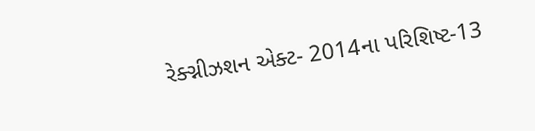રેક્ગ્નીઝશન એક્ટ- 2014ના પરિશિષ્ટ-13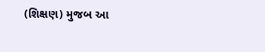(શિક્ષણ) મુજબ આ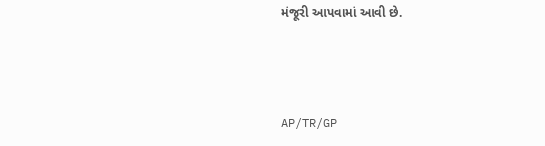મંજૂરી આપવામાં આવી છે.



AP/TR/GP